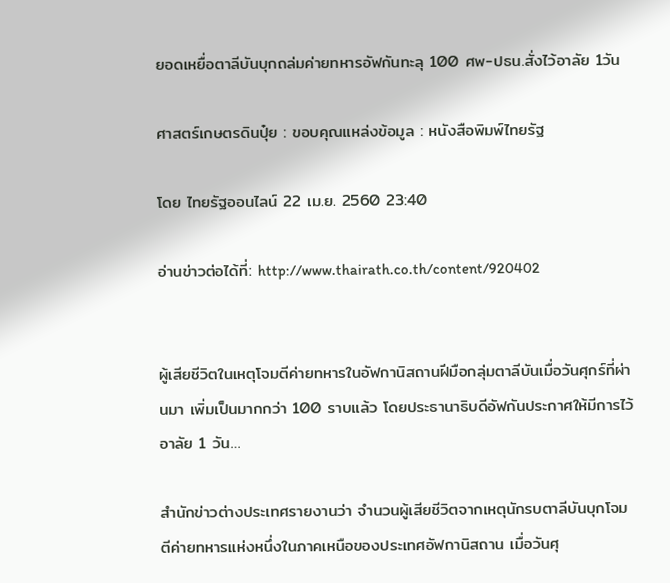ยอดเหยื่อตาลีบันบุกถล่มค่ายทหารอัฟกันทะลุ 100 ศพ-ปธน.สั่งไว้อาลัย 1วัน

ศาสตร์เกษตรดินปุ๋ย : ขอบคุณแหล่งข้อมูล : หนังสือพิมพ์ไทยรัฐ

โดย ไทยรัฐออนไลน์ 22 เม.ย. 2560 23:40

อ่านข่าวต่อได้ที่: http://www.thairath.co.th/content/920402


ผู้เสียชีวิตในเหตุโจมตีค่ายทหารในอัฟกานิสถานฝีมือกลุ่มตาลีบันเมื่อวันศุกร์ที่ผ่านมา เพิ่มเป็นมากกว่า 100 ราบแล้ว โดยประธานาธิบดีอัฟกันประกาศให้มีการไว้อาลัย 1 วัน…

สำนักข่าวต่างประเทศรายงานว่า จำนวนผู้เสียชีวิตจากเหตุนักรบตาลีบันบุกโจมตีค่ายทหารแห่งหนึ่งในภาคเหนือของประเทศอัฟกานิสถาน เมื่อวันศุ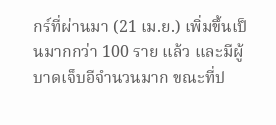กร์ที่ผ่านมา (21 เม.ย.) เพิ่มขึ้นเป็นมากกว่า 100 ราย แล้ว และมีผู้บาดเจ็บอีจำนวนมาก ขณะที่ป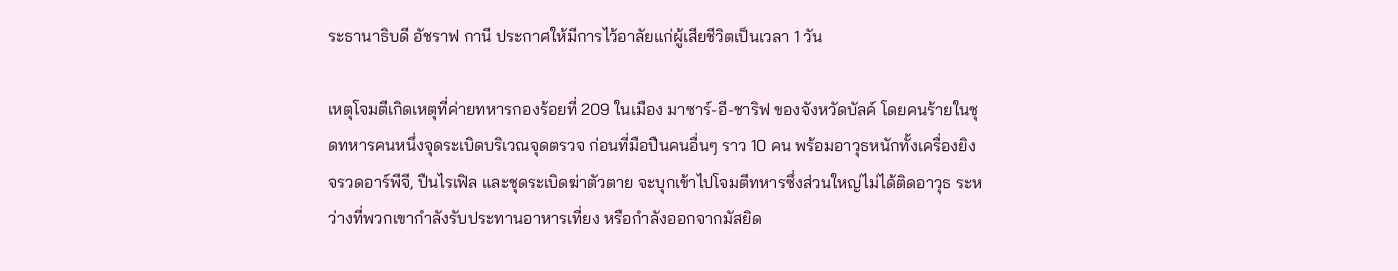ระธานาธิบดี อัชราฟ กานี ประกาศให้มีการไว้อาลัยแก่ผู้เสียชีวิตเป็นเวลา 1 วัน

เหตุโจมตีเกิดเหตุที่ค่ายทหารกองร้อยที่ 209 ในเมือง มาซาร์-อี-ชาริฟ ของจังหวัดบัลค์ โดยคนร้ายในชุดทหารคนหนึ่งจุดระเบิดบริเวณจุดตรวจ ก่อนที่มือปืนคนอื่นๆ ราว 10 คน พร้อมอาวุธหนักทั้งเครื่องยิงจรวดอาร์พีจี, ปืนไรเฟิล และชุดระเบิดฆ่าตัวตาย จะบุกเข้าไปโจมตีทหารซึ่งส่วนใหญ่ไม่ได้ติดอาวุธ ระหว่างที่พวกเขากำลังรับประทานอาหารเที่ยง หรือกำลังออกจากมัสยิด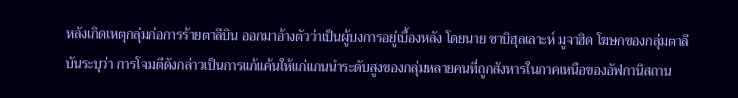หลังเกิดเหตุกลุ่มก่อการร้ายตาลีบิน ออกมาอ้างตัวว่าเป็นผู้บงการอยู่เบื้องหลัง โดยนาย ซาบิฮุลเลาะห์ มูจาฮิด โฆษกของกลุ่มตาลีบันระบุว่า การโจมตีดังกล่าวเป็นการแก้แค้นให้แก่แกนนำระดับสูงของกลุ่มหลายคนที่ถูกสังหารในภาคเหนือของอัฟกานิสถาน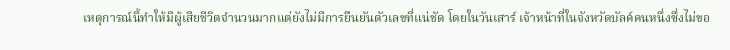เหตุการณ์นี้ทำให้มีผู้เสียชีวิตจำนวนมากแต่ยังไม่มีการยืนยันตัวเลขที่แน่ชัด โดยในวันเสาร์ เจ้าหน้าที่ในจังหวัดบัลค์คนหนึ่งซึ่งไม่ขอ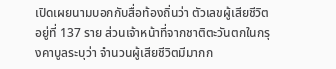เปิดเผยนามบอกกับสื่อท้องถิ่นว่า ตัวเลขผู้เสียชีวิตอยู่ที่ 137 ราย ส่วนเจ้าหน้าที่จากชาติตะวันตกในกรุงคาบูลระบุว่า จำนวนผู้เสียชีวิตมีมากก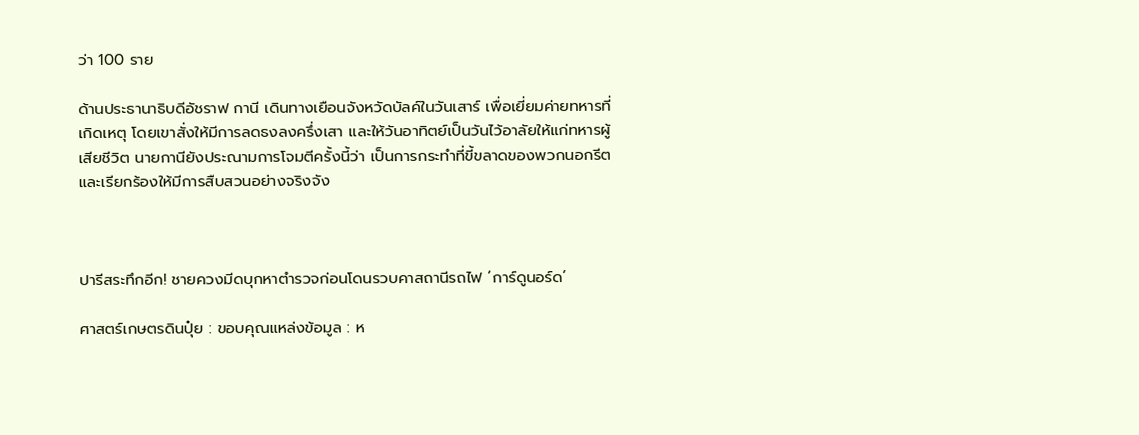ว่า 100 ราย

ด้านประธานาธิบดีอัชราฟ กานี เดินทางเยือนจังหวัดบัลค์ในวันเสาร์ เพื่อเยี่ยมค่ายทหารที่เกิดเหตุ โดยเขาสั่งให้มีการลดธงลงครึ่งเสา และให้วันอาทิตย์เป็นวันไว้อาลัยให้แก่ทหารผู้เสียชีวิต นายกานียังประณามการโจมตีครั้งนี้ว่า เป็นการกระทำที่ขี้ขลาดของพวกนอกรีต และเรียกร้องให้มีการสืบสวนอย่างจริงจัง



ปารีสระทึกอีก! ชายควงมีดบุกหาตำรวจก่อนโดนรวบคาสถานีรถไฟ ‘การ์ดูนอร์ด’

ศาสตร์เกษตรดินปุ๋ย : ขอบคุณแหล่งข้อมูล : ห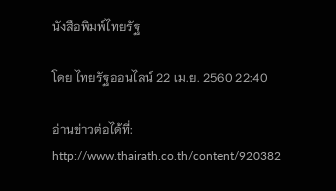นังสือพิมพ์ไทยรัฐ

โดย ไทยรัฐออนไลน์ 22 เม.ย. 2560 22:40

อ่านข่าวต่อได้ที่: http://www.thairath.co.th/content/920382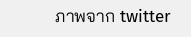ภาพจาก twitter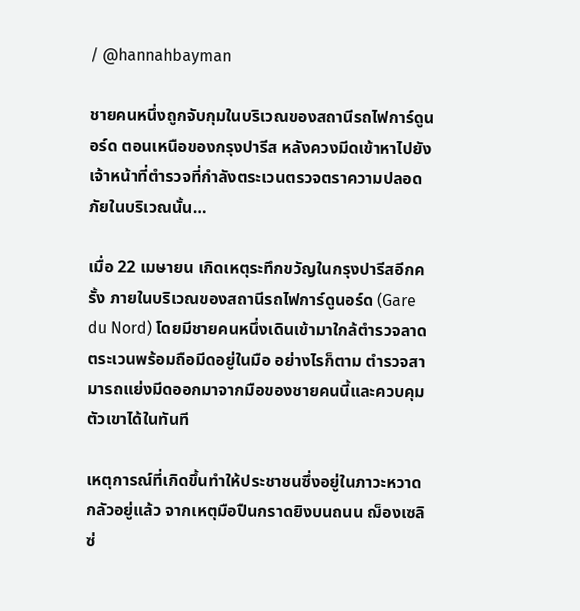/ @hannahbayman

ชายคนหนึ่งถูกจับกุมในบริเวณของสถานีรถไฟการ์ดูนอร์ด ตอนเหนือของกรุงปารีส หลังควงมีดเข้าหาไปยังเจ้าหน้าที่ตำรวจที่กำลังตระเวนตรวจตราความปลอดภัยในบริเวณนั้น…

เมื่อ 22 เมษายน เกิดเหตุระทึกขวัญในกรุงปารีสอีกครั้ง ภายในบริเวณของสถานีรถไฟการ์ดูนอร์ด (Gare du Nord) โดยมีชายคนหนึ่งเดินเข้ามาใกล้ตำรวจลาดตระเวนพร้อมถือมีดอยู่ในมือ อย่างไรก็ตาม ตำรวจสามารถแย่งมีดออกมาจากมือของชายคนนี้และควบคุมตัวเขาได้ในทันที

เหตุการณ์ที่เกิดขึ้นทำให้ประชาชนซึ่งอยู่ในภาวะหวาดกลัวอยู่แล้ว จากเหตุมือปืนกราดยิงบนถนน ฌ็องเซลิซ่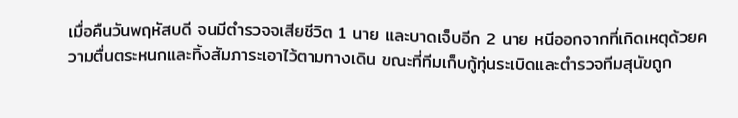เมื่อคืนวันพฤหัสบดี จนมีตำรวจจเสียชีวิต 1 นาย และบาดเจ็บอีก 2 นาย หนีออกจากที่เกิดเหตุด้วยความตื่นตระหนกและทิ้งสัมภาระเอาไว้ตามทางเดิน ขณะที่ทีมเก็บกู้ทุ่นระเบิดและตำรวจทีมสุนัขถูก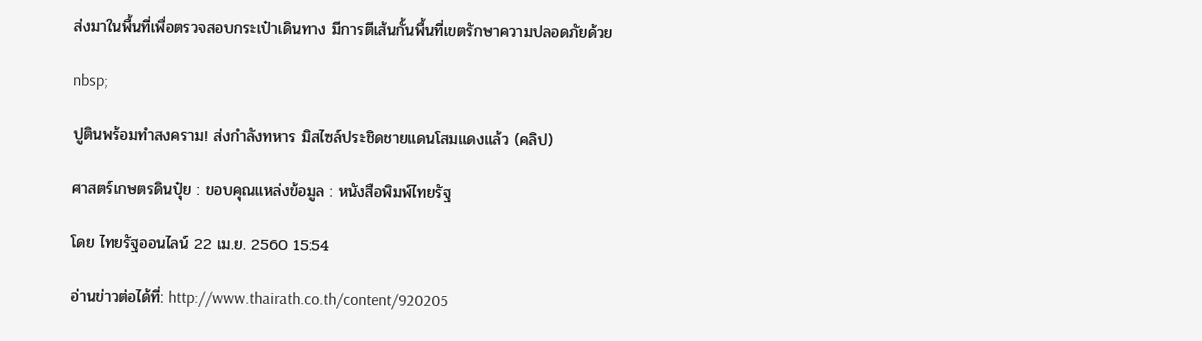ส่งมาในพื้นที่เพื่อตรวจสอบกระเป๋าเดินทาง มีการตีเส้นกั้นพื้นที่เขตรักษาความปลอดภัยด้วย

nbsp;

ปูตินพร้อมทำสงคราม! ส่งกำลังทหาร มิสไซล์ประชิดชายแดนโสมแดงแล้ว (คลิป)

ศาสตร์เกษตรดินปุ๋ย : ขอบคุณแหล่งข้อมูล : หนังสือพิมพ์ไทยรัฐ

โดย ไทยรัฐออนไลน์ 22 เม.ย. 2560 15:54

อ่านข่าวต่อได้ที่: http://www.thairath.co.th/content/920205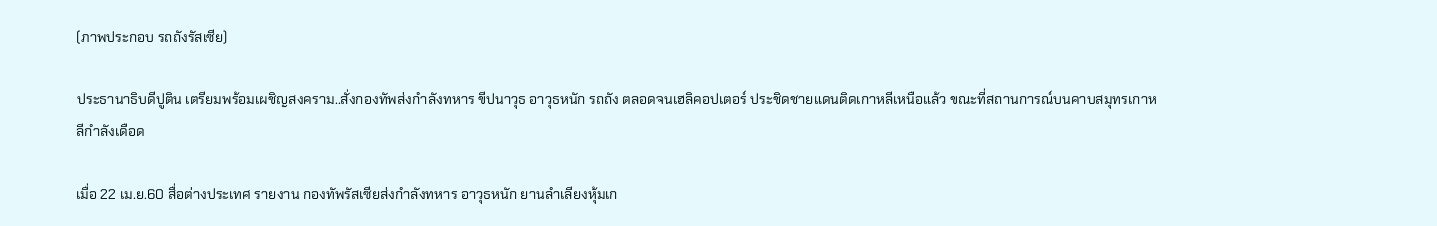(ภาพประกอบ รถถังรัสเซีย)

ประธานาธิบดีปูติน เตรียมพร้อมเผชิญสงคราม..สั่งกองทัพส่งกำลังทหาร ขีปนาวุธ อาวุธหนัก รถถัง ตลอดจนเฮลิคอปเตอร์ ประชิดชายแดนติดเกาหลีเหนือแล้ว ขณะที่สถานการณ์บนคาบสมุทรเกาหลีกำลังเดือด

เมื่อ 22 เม.ย.60 สื่อต่างประเทศ รายงาน กองทัพรัสเซียส่งกำลังทหาร อาวุธหนัก ยานลำเลียงหุ้มเก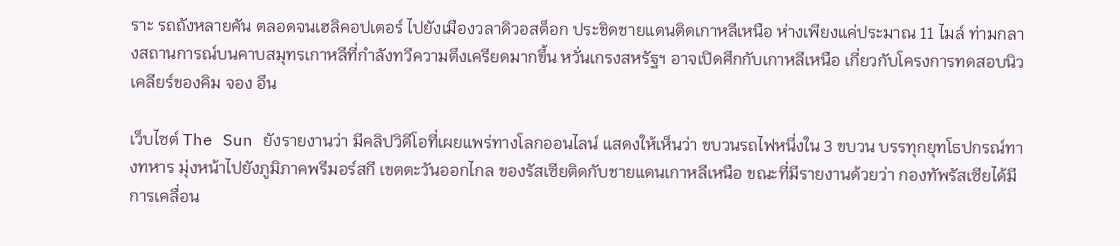ราะ รถถังหลายคัน ตลอดจนเฮลิคอปเตอร์ ไปยังเมืองวลาดิวอสต็อก ประชิดชายแดนติดเกาหลีเหนือ ห่างเพียงแค่ประมาณ 11 ไมล์ ท่ามกลางสถานการณ์บนคาบสมุทรเกาหลีที่กำลังทวีความตึงเครียดมากขึ้น หวั่นเกรงสหรัฐฯ อาจเปิดศึกกับเกาหลีเหนือ เกี่ยวกับโครงการทดสอบนิวเคลียร์ของคิม จอง อึน

เว็บไซต์ The Sun ยังรายงานว่า มีคลิปวิดีโอที่เผยแพร่ทางโลกออนไลน์ แสดงให้เห็นว่า ขบวนรถไฟหนึ่งใน 3 ขบวน บรรทุกยุทโธปกรณ์ทางทหาร มุ่งหน้าไปยังภูมิภาคพรีมอร์สกี เขตตะวันออกไกล ของรัสเซียติดกับชายแดนเกาหลีเหนือ ขณะที่มีรายงานด้วยว่า กองทัพรัสเซียได้มีการเคลื่อน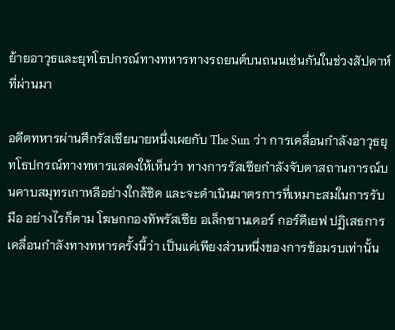ย้ายอาวุธและยุทโธปกรณ์ทางทหารทางรถยนต์บนถนนเช่นกันในช่วงสัปดาห์ที่ผ่านมา

อดีตทหารผ่านศึกรัสเซียนายหนึ่งเผยกับ The Sun ว่า การเคลื่อนกำลังอาวุธยุทโธปกรณ์ทางทหารแสดงให้เห็นว่า ทางการรัสเซียกำลังจับตาสถานการณ์บนคาบสมุทรเกาหลีอย่างใกล้ชิด และจะดำเนินมาตรการที่เหมาะสมในการรับมือ อย่างไรก็ตาม โฆษกกองทัพรัสเซีย อเล็กซานเดอร์ กอร์ดีเยฟ ปฏิเสธการเคลื่อนกำลังทางทหารครั้งนี้ว่า เป็นแค่เพียงส่วนหนึ่งของการซ้อมรบเท่านั้น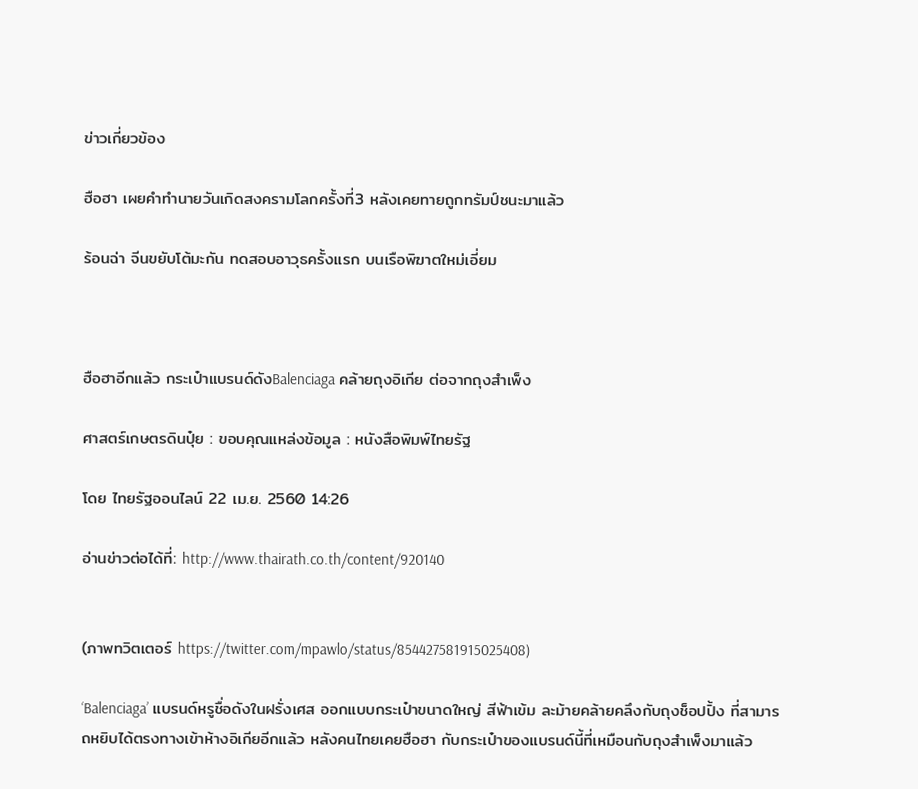ข่าวเกี่ยวข้อง

ฮือฮา เผยคำทำนายวันเกิดสงครามโลกครั้งที่3 หลังเคยทายถูกทรัมป์ชนะมาแล้ว

ร้อนฉ่า จีนขยับโต้มะกัน ทดสอบอาวุธครั้งแรก บนเรือพิฆาตใหม่เอี่ยม



ฮือฮาอีกแล้ว กระเป๋าแบรนด์ดังBalenciaga คล้ายถุงอิเกีย ต่อจากถุงสำเพ็ง

ศาสตร์เกษตรดินปุ๋ย : ขอบคุณแหล่งข้อมูล : หนังสือพิมพ์ไทยรัฐ

โดย ไทยรัฐออนไลน์ 22 เม.ย. 2560 14:26

อ่านข่าวต่อได้ที่: http://www.thairath.co.th/content/920140


(ภาพทวิตเตอร์ https://twitter.com/mpawlo/status/854427581915025408)

‘Balenciaga’ แบรนด์หรูชื่อดังในฝรั่งเศส ออกแบบกระเป๋าขนาดใหญ่ สีฟ้าเข้ม ละม้ายคล้ายคลึงกับถุงช็อปปิ้ง ที่สามารถหยิบได้ตรงทางเข้าห้างอิเกียอีกแล้ว หลังคนไทยเคยฮือฮา กับกระเป๋าของแบรนด์นี้ที่เหมือนกับถุงสำเพ็งมาแล้ว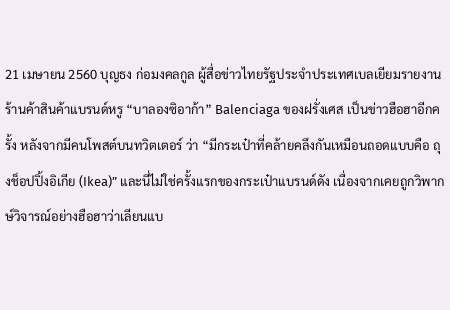21 เมษายน 2560 บุญธง ก่อมงคลกูล ผู้สื่อข่าวไทยรัฐประจำประเทศเบลเยียมรายงาน ร้านค้าสินค้าแบรนด์หรู “บาลองซิอาก้า” Balenciaga ของฝรั่งเศส เป็นข่าวฮือฮาอีกครั้ง หลังจากมีคนโพสต์บนทวิตเตอร์ ว่า “มีกระเป๋าที่คล้ายคลึงกันเหมือนถอดแบบคือ ถุงช็อปปิ้งอิเกีย (Ikea)” และนี่ไม่ใช่ครั้งแรกของกระเป๋าแบรนด์ดัง เนื่องจากเคยถูกวิพากษ์วิจารณ์อย่างฮือฮาว่าเลียนแบ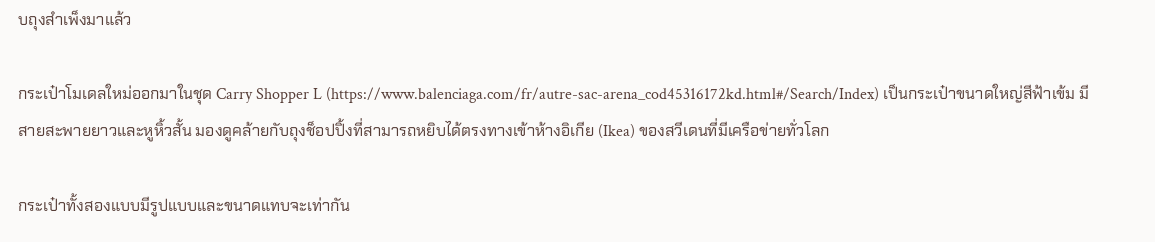บถุงสำเพ็งมาแล้ว

กระเป๋าโมเดลใหม่ออกมาในชุด Carry Shopper L (https://www.balenciaga.com/fr/autre-sac-arena_cod45316172kd.html#/Search/Index) เป็นกระเป๋าขนาดใหญ่สีฟ้าเข้ม มีสายสะพายยาวและหูหิ้วสั้น มองดูคล้ายกับถุงช็อปปิ้งที่สามารถหยิบได้ตรงทางเข้าห้างอิเกีย (Ikea) ของสวีเดนที่มีเครือข่ายทั่วโลก

กระเป๋าทั้งสองแบบมีรูปแบบและขนาดแทบจะเท่ากัน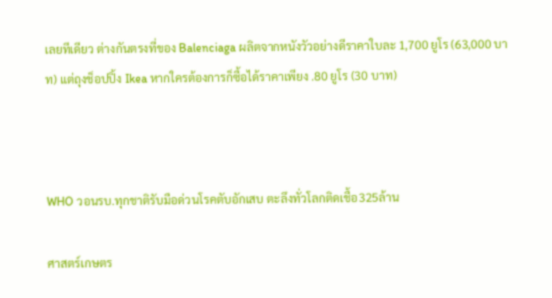เลยทีเดียว ต่างกันตรงที่ของ Balenciaga ผลิตจากหนังวัวอย่างดีราคาใบละ 1,700 ยูโร (63,000 บาท) แต่ถุงช็อปปิ้ง Ikea หากใครต้องการก็ซื้อได้ราคาเพียง .80 ยูโร (30 บาท)



WHO วอนรบ.ทุกชาติรับมือด่วนโรคตับอักเสบ ตะลึงทั่วโลกติดเชื้อ325ล้าน

ศาสตร์เกษตร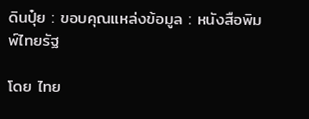ดินปุ๋ย : ขอบคุณแหล่งข้อมูล : หนังสือพิมพ์ไทยรัฐ

โดย ไทย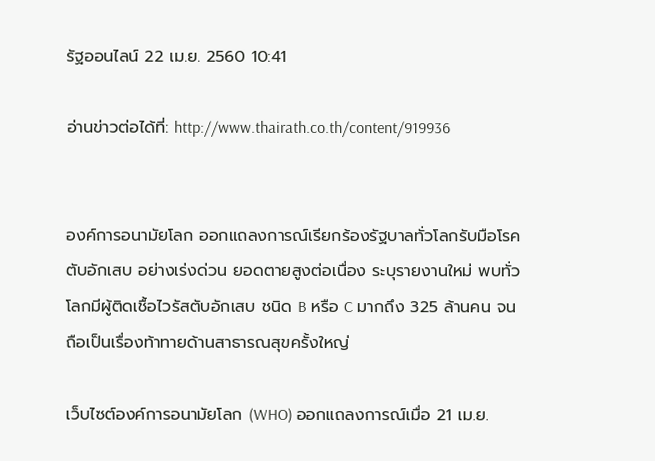รัฐออนไลน์ 22 เม.ย. 2560 10:41

อ่านข่าวต่อได้ที่: http://www.thairath.co.th/content/919936


องค์การอนามัยโลก ออกแถลงการณ์เรียกร้องรัฐบาลทั่วโลกรับมือโรคตับอักเสบ อย่างเร่งด่วน ยอดตายสูงต่อเนื่อง ระบุรายงานใหม่ พบทั่วโลกมีผู้ติดเชื้อไวรัสตับอักเสบ ชนิด B หรือ C มากถึง 325 ล้านคน จนถือเป็นเรื่องท้าทายด้านสาธารณสุขครั้งใหญ่

เว็บไซต์องค์การอนามัยโลก (WHO) ออกแถลงการณ์เมื่อ 21 เม.ย.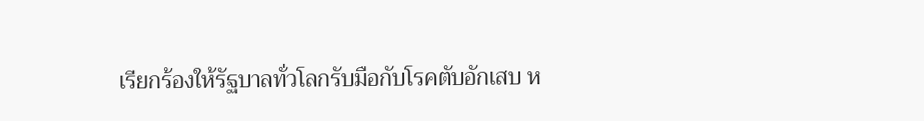เรียกร้องให้รัฐบาลทั่วโลกรับมือกับโรคตับอักเสบ ห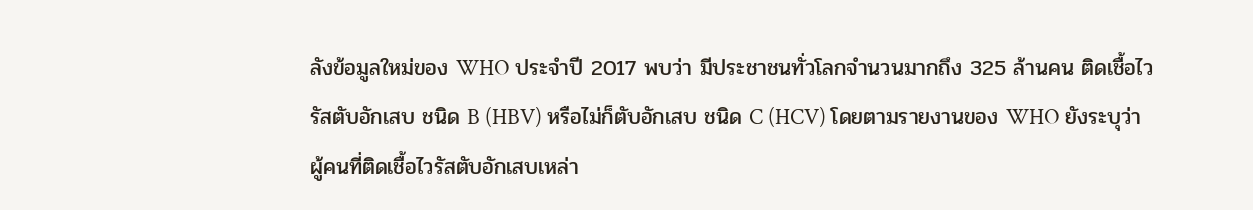ลังข้อมูลใหม่ของ WHO ประจำปี 2017 พบว่า มีประชาชนทั่วโลกจำนวนมากถึง 325 ล้านคน ติดเชื้อไวรัสตับอักเสบ ชนิด B (HBV) หรือไม่ก็ตับอักเสบ ชนิด C (HCV) โดยตามรายงานของ WHO ยังระบุว่า ผู้คนที่ติดเชื้อไวรัสตับอักเสบเหล่า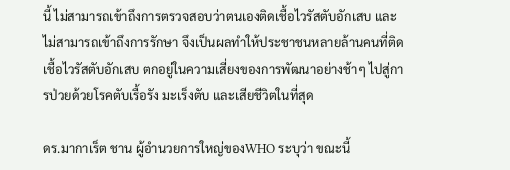นี้ ไม่สามารถเข้าถึงการตรวจสอบว่าตนเองติดเชื้อไวรัสตับอักเสบ และไม่สามารถเข้าถึงการรักษา จึงเป็นผลทำให้ประชาชนหลายล้านคนที่ติดเชื้อไวรัสตับอักเสบ ตกอยู่ในความเสี่ยงของการพัฒนาอย่างช้าๆ ไปสู่การป่วยด้วยโรคตับเรื้อรัง มะเร็งตับ และเสียชีวิตในที่สุด

ดร.มากาเร็ต ชาน ผู้อำนวยการใหญ่ของWHO ระบุว่า ขณะนี้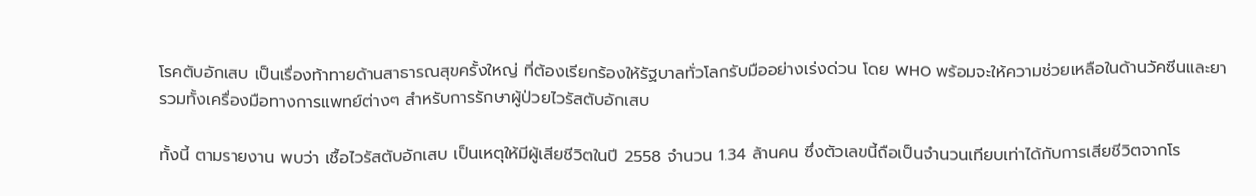โรคตับอักเสบ เป็นเรื่องท้าทายด้านสาธารณสุขครั้งใหญ่ ที่ต้องเรียกร้องให้รัฐบาลทั่วโลกรับมืออย่างเร่งด่วน โดย WHO พร้อมจะให้ความช่วยเหลือในด้านวัคซีนและยา รวมทั้งเครื่องมือทางการแพทย์ต่างๆ สำหรับการรักษาผู้ป่วยไวรัสตับอักเสบ

ทั้งนี้ ตามรายงาน พบว่า เชื้อไวรัสตับอักเสบ เป็นเหตุให้มีผู้เสียชีวิตในปี 2558 จำนวน 1.34 ล้านคน ซึ่งตัวเลขนี้ถือเป็นจำนวนเทียบเท่าได้กับการเสียชีวิตจากโร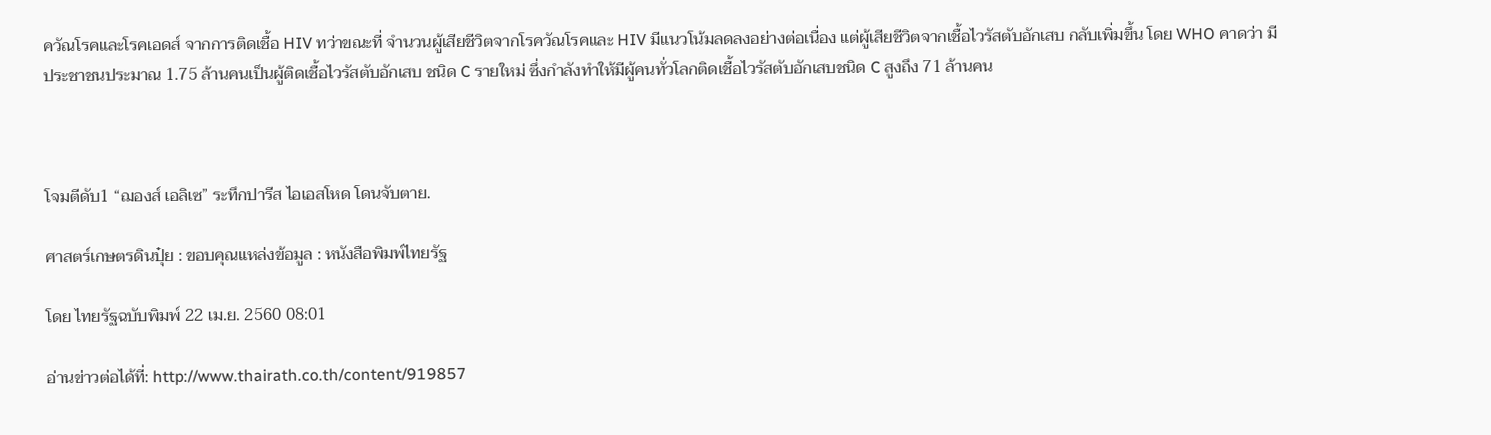ควัณโรคและโรคเอดส์ จากการติดเชื้อ HIV ทว่าขณะที่ จำนวนผู้เสียชีวิตจากโรควัณโรคและ HIV มีแนวโน้มลดลงอย่างต่อเนื่อง แต่ผู้เสียชีวิตจากเชื้อไวรัสตับอักเสบ กลับเพิ่มขึ้น โดย WHO คาดว่า มีประชาชนประมาณ 1.75 ล้านคนเป็นผู้ติดเชื้อไวรัสตับอักเสบ ชนิด C รายใหม่ ซึ่งกำลังทำให้มีผู้คนทั่วโลกติดเชื้อไวรัสตับอักเสบชนิด C สูงถึง 71 ล้านคน



โจมตีดับ1 “ฌองส์ เอลิเซ” ระทึกปารีส ไอเอสโหด โดนจับตาย.

ศาสตร์เกษตรดินปุ๋ย : ขอบคุณแหล่งข้อมูล : หนังสือพิมพ์ไทยรัฐ

โดย ไทยรัฐฉบับพิมพ์ 22 เม.ย. 2560 08:01

อ่านข่าวต่อได้ที่: http://www.thairath.co.th/content/919857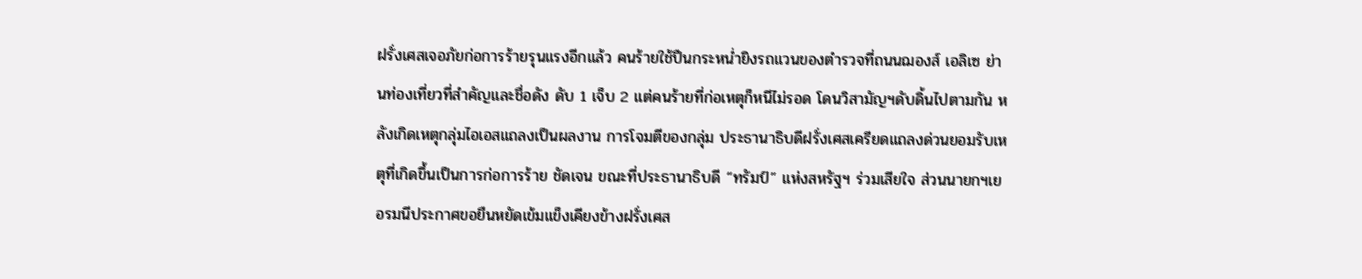ฝรั่งเศสเจอภัยก่อการร้ายรุนแรงอีกแล้ว คนร้ายใช้ปืนกระหน่ำยิงรถแวนของตำรวจที่ถนนฌองส์ เอลิเซ ย่านท่องเที่ยวที่สำคัญและชื่อดัง ดับ 1 เจ็บ 2 แต่คนร้ายที่ก่อเหตุก็หนีไม่รอด โดนวิสามัญฯดับดิ้นไปตามกัน หลังเกิดเหตุกลุ่มไอเอสแถลงเป็นผลงาน การโจมตีของกลุ่ม ประธานาธิบดีฝรั่งเศสเครียดแถลงด่วนยอมรับเหตุที่เกิดขึ้นเป็นการก่อการร้าย ชัดเจน ขณะที่ประธานาธิบดี “ทรัมป์” แห่งสหรัฐฯ ร่วมเสียใจ ส่วนนายกฯเยอรมนีประกาศขอยืนหยัดเข้มแข็งเคียงข้างฝรั่งเศส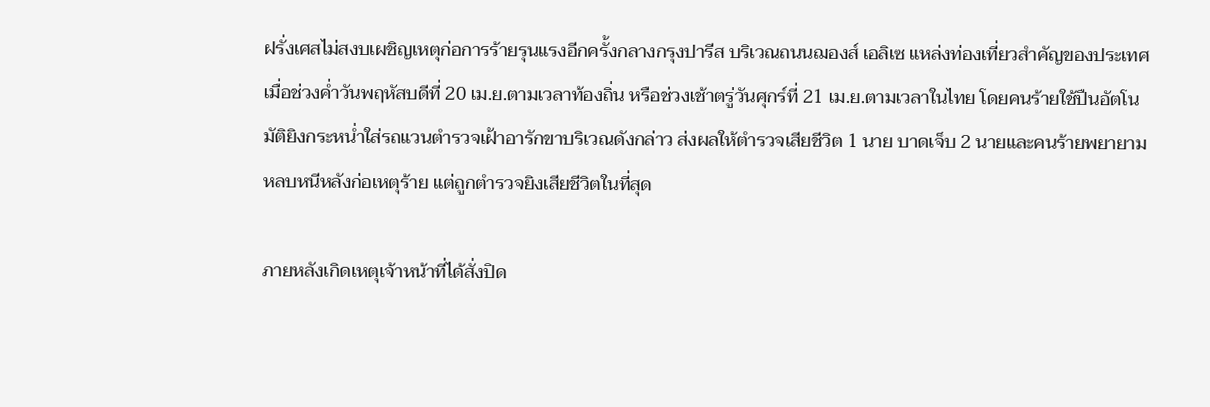ฝรั่งเศสไม่สงบเผชิญเหตุก่อการร้ายรุนแรงอีกครั้งกลางกรุงปารีส บริเวณถนนฌองส์ เอลิเซ แหล่งท่องเที่ยวสำคัญของประเทศ เมื่อช่วงค่ำวันพฤหัสบดีที่ 20 เม.ย.ตามเวลาท้องถิ่น หรือช่วงเช้าตรู่วันศุกร์ที่ 21 เม.ย.ตามเวลาในไทย โดยคนร้ายใช้ปืนอัตโนมัติยิงกระหน่ำใส่รถแวนตำรวจเฝ้าอารักขาบริเวณดังกล่าว ส่งผลให้ตำรวจเสียชีวิต 1 นาย บาดเจ็บ 2 นายและคนร้ายพยายามหลบหนีหลังก่อเหตุร้าย แต่ถูกตำรวจยิงเสียชีวิตในที่สุด

ภายหลังเกิดเหตุเจ้าหน้าที่ได้สั่งปิด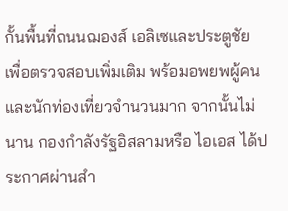กั้นพื้นที่ถนนฌองส์ เอลิเซและประตูชัย เพื่อตรวจสอบเพิ่มเติม พร้อมอพยพผู้คนและนักท่องเที่ยวจำนวนมาก จากนั้นไม่นาน กองกำลังรัฐอิสลามหรือ ไอเอส ได้ประกาศผ่านสำ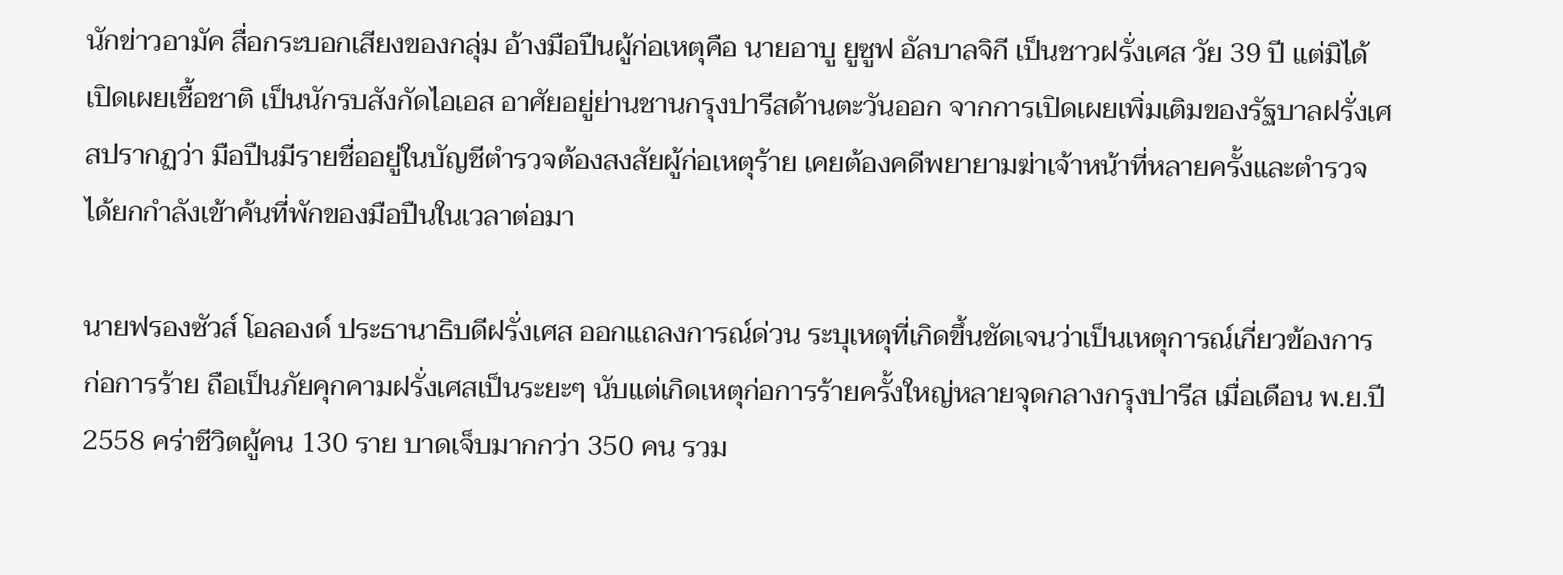นักข่าวอามัค สื่อกระบอกเสียงของกลุ่ม อ้างมือปืนผู้ก่อเหตุคือ นายอาบู ยูซูฟ อัลบาลจิกี เป็นชาวฝรั่งเศส วัย 39 ปี แต่มิได้เปิดเผยเชื้อชาติ เป็นนักรบสังกัดไอเอส อาศัยอยู่ย่านชานกรุงปารีสด้านตะวันออก จากการเปิดเผยเพิ่มเติมของรัฐบาลฝรั่งเศสปรากฏว่า มือปืนมีรายชื่ออยู่ในบัญชีตำรวจต้องสงสัยผู้ก่อเหตุร้าย เคยต้องคดีพยายามฆ่าเจ้าหน้าที่หลายครั้งและตำรวจได้ยกกำลังเข้าค้นที่พักของมือปืนในเวลาต่อมา

นายฟรองซัวส์ โอลองด์ ประธานาธิบดีฝรั่งเศส ออกแถลงการณ์ด่วน ระบุเหตุที่เกิดขึ้นชัดเจนว่าเป็นเหตุการณ์เกี่ยวข้องการก่อการร้าย ถือเป็นภัยคุกคามฝรั่งเศสเป็นระยะๆ นับแต่เกิดเหตุก่อการร้ายครั้งใหญ่หลายจุดกลางกรุงปารีส เมื่อเดือน พ.ย.ปี 2558 คร่าชีวิตผู้คน 130 ราย บาดเจ็บมากกว่า 350 คน รวม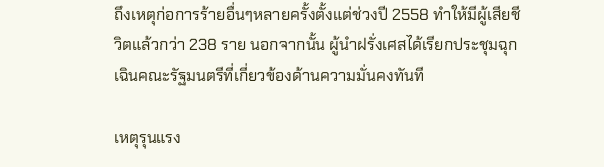ถึงเหตุก่อการร้ายอื่นๆหลายครั้งตั้งแต่ช่วงปี 2558 ทำให้มีผู้เสียชีวิตแล้วกว่า 238 ราย นอกจากนั้น ผู้นำฝรั่งเศสได้เรียกประชุมฉุกเฉินคณะรัฐมนตรีที่เกี่ยวข้องด้านความมั่นคงทันที

เหตุรุนแรง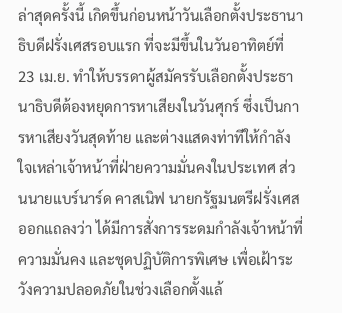ล่าสุดครั้งนี้ เกิดขึ้นก่อนหน้าวันเลือกตั้งประธานาธิบดีฝรั่งเศสรอบแรก ที่จะมีขึ้นในวันอาทิตย์ที่ 23 เม.ย. ทำให้บรรดาผู้สมัครรับเลือกตั้งประธานาธิบดีต้องหยุดการหาเสียงในวันศุกร์ ซึ่งเป็นการหาเสียงวันสุดท้าย และต่างแสดงท่าทีให้กำลังใจเหล่าเจ้าหน้าที่ฝ่ายความมั่นคงในประเทศ ส่วนนายแบร์นาร์ด คาสเนิฟ นายกรัฐมนตรีฝรั่งเศส ออกแถลงว่า ได้มีการสั่งการระดมกำลังเจ้าหน้าที่ความมั่นคง และชุดปฏิบัติการพิเศษ เพื่อเฝ้าระวังความปลอดภัยในช่วงเลือกตั้งแล้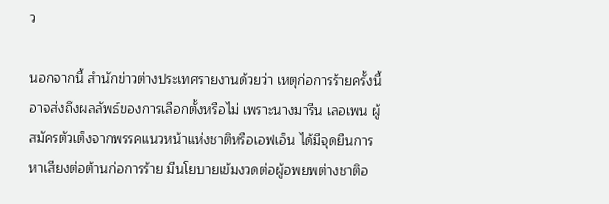ว

นอกจากนี้ สำนักข่าวต่างประเทศรายงานด้วยว่า เหตุก่อการร้ายครั้งนี้อาจส่งถึงผลลัพธ์ของการเลือกตั้งหรือไม่ เพราะนางมารีน เลอเพน ผู้สมัครตัวเต็งจากพรรคแนวหน้าแห่งชาติหรือเอฟเอ็น ได้มีจุดยืนการหาเสียงต่อต้านก่อการร้าย มีนโยบายเข้มงวดต่อผู้อพยพต่างชาติอ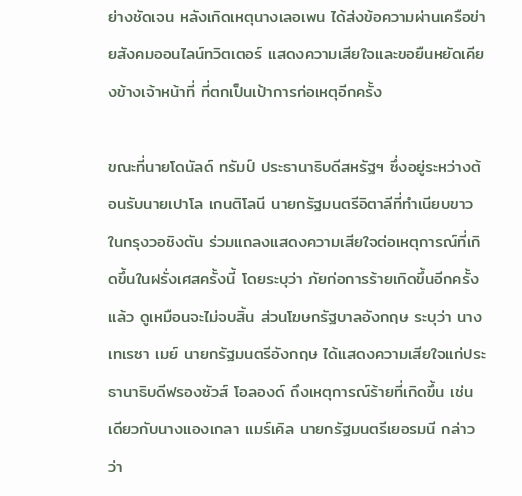ย่างชัดเจน หลังเกิดเหตุนางเลอเพน ได้ส่งข้อความผ่านเครือข่ายสังคมออนไลน์ทวิตเตอร์ แสดงความเสียใจและขอยืนหยัดเคียงข้างเจ้าหน้าที่ ที่ตกเป็นเป้าการก่อเหตุอีกครั้ง

ขณะที่นายโดนัลด์ ทรัมป์ ประธานาธิบดีสหรัฐฯ ซึ่งอยู่ระหว่างต้อนรับนายเปาโล เกนติโลนี นายกรัฐมนตรีอิตาลีที่ทำเนียบขาวในกรุงวอชิงตัน ร่วมแถลงแสดงความเสียใจต่อเหตุการณ์ที่เกิดขึ้นในฝรั่งเศสครั้งนี้ โดยระบุว่า ภัยก่อการร้ายเกิดขึ้นอีกครั้งแล้ว ดูเหมือนจะไม่จบสิ้น ส่วนโฆษกรัฐบาลอังกฤษ ระบุว่า นางเทเรซา เมย์ นายกรัฐมนตรีอังกฤษ ได้แสดงความเสียใจแก่ประธานาธิบดีฟรองซัวส์ โอลองด์ ถึงเหตุการณ์ร้ายที่เกิดขึ้น เช่นเดียวกับนางแองเกลา แมร์เคิล นายกรัฐมนตรีเยอรมนี กล่าวว่า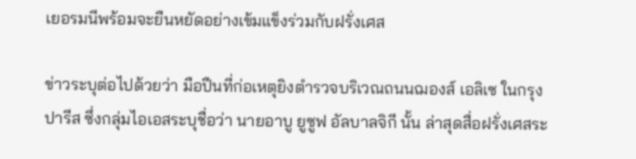เยอรมนีพร้อมจะยืนหยัดอย่างเข้มแข็งร่วมกับฝรั่งเศส

ข่าวระบุต่อไปด้วยว่า มือปืนที่ก่อเหตุยิงตำรวจบริเวณถนนฌองส์ เอลิเซ ในกรุงปารีส ซึ่งกลุ่มไอเอสระบุชื่อว่า นายอาบู ยูซูฟ อัลบาลจิกี นั้น ล่าสุดสื่อฝรั่งเศสระ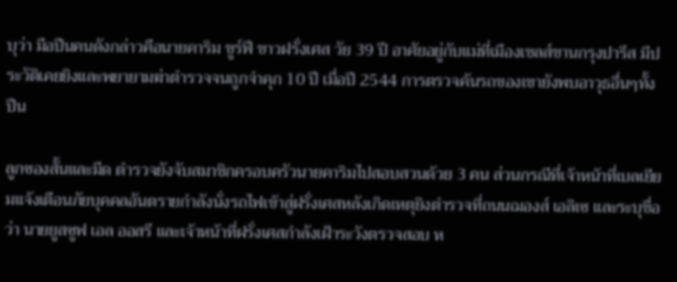บุว่า มือปืนคนดังกล่าวคือนายคาริม ชูร์ฟี ชาวฝรั่งเศส วัย 39 ปี อาศัยอยู่กับแม่ที่เมืองเชลส์ชานกรุงปารีส มีประวัติเคยยิงและพยายามฆ่าตำรวจจนถูกจำคุก 10 ปี เมื่อปี 2544 การตรวจค้นรถของเขายังพบอาวุธอื่นๆทั้งปืน

ลูกซองสั้นและมีด ตำรวจยังจับสมาชิกครอบครัวนายคาริมไปสอบสวนด้วย 3 คน ส่วนกรณีที่เจ้าหน้าที่เบลเยียมแจ้งเตือนภัยบุคคลอันตรายกำลังนั่งรถไฟเข้าสู่ฝรั่งเศสหลังเกิดเหตุยิงตำรวจที่ถนนฌองส์ เอลิเซ และระบุชื่อว่า นายยูสซูฟ เอล ออสรี และเจ้าหน้าที่ฝรั่งเศสกำลังเฝ้าระวังตรวจสอบ ห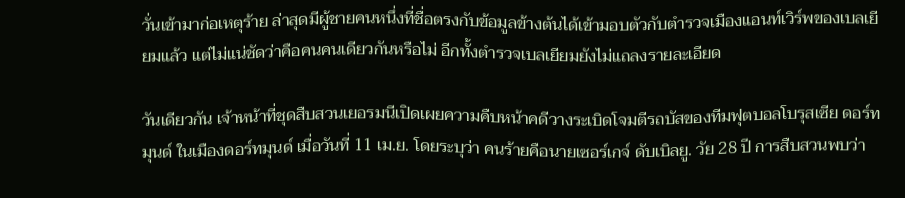วั่นเข้ามาก่อเหตุร้าย ล่าสุดมีผู้ชายคนหนึ่งที่ชื่อตรงกับข้อมูลข้างต้นได้เข้ามอบตัวกับตำรวจเมืองแอนท์เวิร์พของเบลเยียมแล้ว แต่ไม่แน่ชัดว่าคือคนคนเดียวกันหรือไม่ อีกทั้งตำรวจเบลเยียมยังไม่แถลงรายละเอียด

วันเดียวกัน เจ้าหน้าที่ชุดสืบสวนเยอรมนีเปิดเผยความคืบหน้าคดีวางระเบิดโจมตีรถบัสของทีมฟุตบอลโบรุสเซีย ดอร์ทมุนด์ ในเมืองดอร์ทมุนด์ เมื่อวันที่ 11 เม.ย. โดยระบุว่า คนร้ายคือนายเซอร์เกจ์ ดับเบิลยู. วัย 28 ปี การสืบสวนพบว่า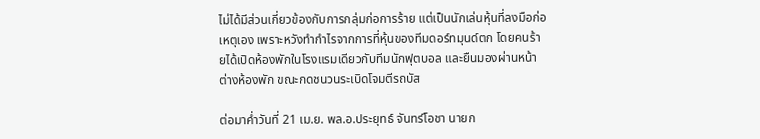ไม่ได้มีส่วนเกี่ยวข้องกับการกลุ่มก่อการร้าย แต่เป็นนักเล่นหุ้นที่ลงมือก่อเหตุเอง เพราะหวังทำกำไรจากการที่หุ้นของทีมดอร์ทมุนด์ตก โดยคนร้ายได้เปิดห้องพักในโรงแรมเดียวกับทีมนักฟุตบอล และยืนมองผ่านหน้าต่างห้องพัก ขณะกดชนวนระเบิดโจมตีรถบัส

ต่อมาค่ำวันที่ 21 เม.ย. พล.อ.ประยุทธ์ จันทร์โอชา นายก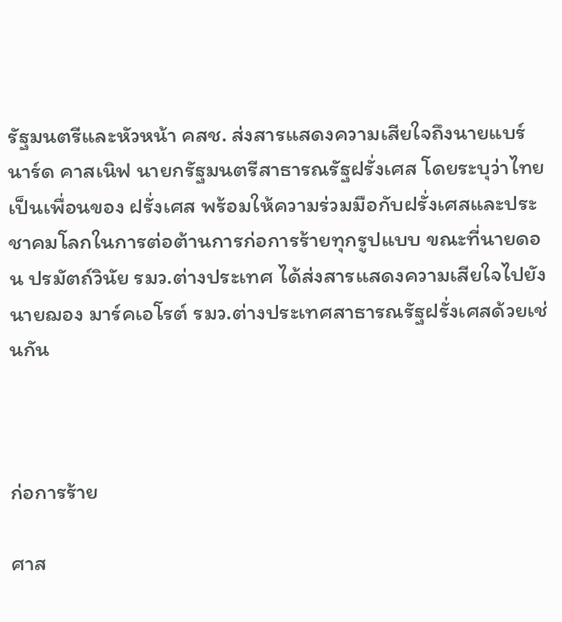รัฐมนตรีและหัวหน้า คสช. ส่งสารแสดงความเสียใจถึงนายแบร์นาร์ด คาสเนิฟ นายกรัฐมนตรีสาธารณรัฐฝรั่งเศส โดยระบุว่าไทยเป็นเพื่อนของ ฝรั่งเศส พร้อมให้ความร่วมมือกับฝรั่งเศสและประชาคมโลกในการต่อต้านการก่อการร้ายทุกรูปแบบ ขณะที่นายดอน ปรมัตถ์วินัย รมว.ต่างประเทศ ได้ส่งสารแสดงความเสียใจไปยังนายฌอง มาร์คเอโรต์ รมว.ต่างประเทศสาธารณรัฐฝรั่งเศสด้วยเช่นกัน



ก่อการร้าย

ศาส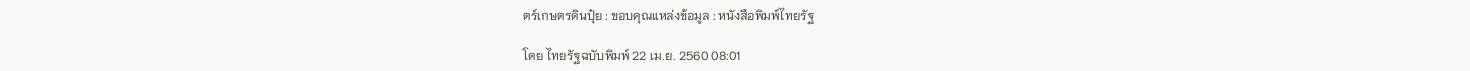ตร์เกษตรดินปุ๋ย : ขอบคุณแหล่งข้อมูล : หนังสือพิมพ์ไทยรัฐ

โดย ไทยรัฐฉบับพิมพ์ 22 เม.ย. 2560 08:01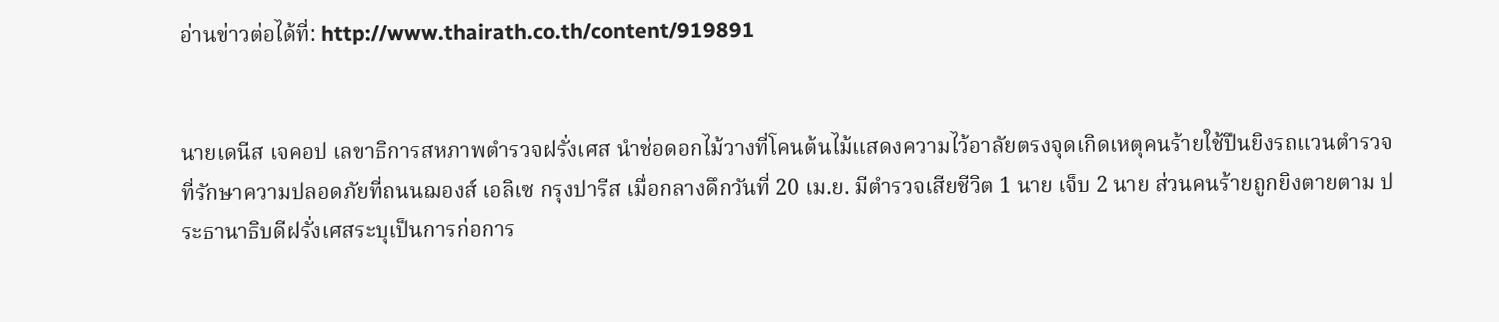อ่านข่าวต่อได้ที่: http://www.thairath.co.th/content/919891


นายเดนีส เจคอป เลขาธิการสหภาพตำรวจฝรั่งเศส นำช่อดอกไม้วางที่โคนต้นไม้แสดงความไว้อาลัยตรงจุดเกิดเหตุคนร้ายใช้ปืนยิงรถแวนตำรวจที่รักษาความปลอดภัยที่ถนนฌองส์ เอลิเซ กรุงปารีส เมื่อกลางดึกวันที่ 20 เม.ย. มีตำรวจเสียชีวิต 1 นาย เจ็บ 2 นาย ส่วนคนร้ายถูกยิงตายตาม ประธานาธิบดีฝรั่งเศสระบุเป็นการก่อการ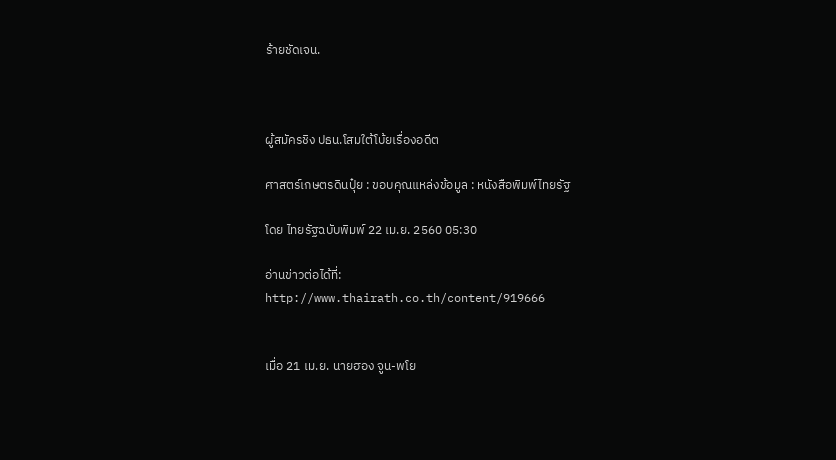ร้ายชัดเจน.



ผู้สมัครชิง ปธน.โสมใต้โบ้ยเรื่องอดีต

ศาสตร์เกษตรดินปุ๋ย : ขอบคุณแหล่งข้อมูล : หนังสือพิมพ์ไทยรัฐ

โดย ไทยรัฐฉบับพิมพ์ 22 เม.ย. 2560 05:30

อ่านข่าวต่อได้ที่: http://www.thairath.co.th/content/919666


เมื่อ 21 เม.ย. นายฮอง จูน-พโย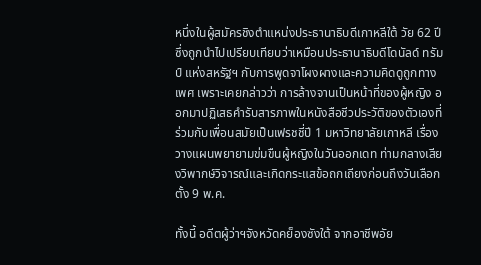หนึ่งในผู้สมัครชิงตำแหน่งประธานาธิบดีเกาหลีใต้ วัย 62 ปี ซึ่งถูกนำไปเปรียบเทียบว่าเหมือนประธานาธิบดีโดนัลด์ ทรัมป์ แห่งสหรัฐฯ กับการพูดจาโผงผางและความคิดดูถูกทางเพศ เพราะเคยกล่าวว่า การล้างจานเป็นหน้าที่ของผู้หญิง ออกมาปฏิเสธคำรับสารภาพในหนังสือชีวประวัติของตัวเองที่ร่วมกับเพื่อนสมัยเป็นเฟรชชี่ปี 1 มหาวิทยาลัยเกาหลี เรื่องวางแผนพยายามข่มขืนผู้หญิงในวันออกเดท ท่ามกลางเสียงวิพากษ์วิจารณ์และเกิดกระแสข้อถกเถียงก่อนถึงวันเลือกตั้ง 9 พ.ค.

ทั้งนี้ อดีตผู้ว่าฯจังหวัดคย็องซังใต้ จากอาชีพอัย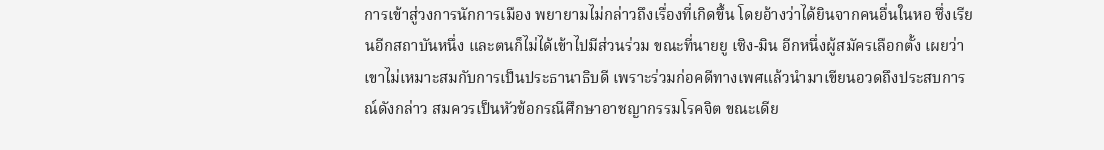การเข้าสู่วงการนักการเมือง พยายามไม่กล่าวถึงเรื่องที่เกิดขึ้น โดยอ้างว่าได้ยินจากคนอื่นในหอ ซึ่งเรียนอีกสถาบันหนึ่ง และตนก็ไม่ได้เข้าไปมีส่วนร่วม ขณะที่นายยู เซิง-มิน อีกหนึ่งผู้สมัครเลือกตั้ง เผยว่า เขาไม่เหมาะสมกับการเป็นประธานาธิบดี เพราะร่วมก่อคดีทางเพศแล้วนำมาเขียนอวดถึงประสบการณ์ดังกล่าว สมควรเป็นหัวข้อกรณีศึกษาอาชญากรรมโรคจิต ขณะเดีย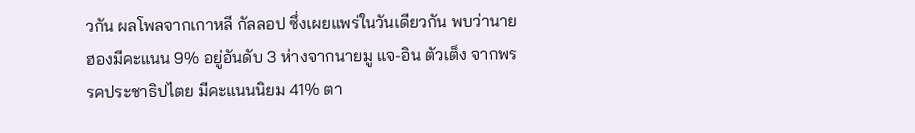วกัน ผลโพลจากเกาหลี กัลลอป ซึ่งเผยแพร่ในวันเดียวกัน พบว่านายฮองมีคะแนน 9% อยู่อันดับ 3 ห่างจากนายมู แจ-อิน ตัวเต็ง จากพรรคประชาธิปไตย มีคะแนนนิยม 41% ตา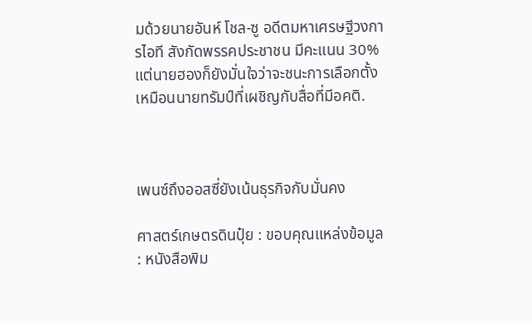มด้วยนายอันห์ โชล-ซู อดีตมหาเศรษฐีวงการไอที สังกัดพรรคประชาชน มีคะแนน 30%แต่นายฮองก็ยังมั่นใจว่าจะชนะการเลือกตั้งเหมือนนายทรัมป์ที่เผชิญกับสื่อที่มีอคติ.



เพนซ์ถึงออสซี่ยังเน้นธุรกิจกับมั่นคง

ศาสตร์เกษตรดินปุ๋ย : ขอบคุณแหล่งข้อมูล : หนังสือพิม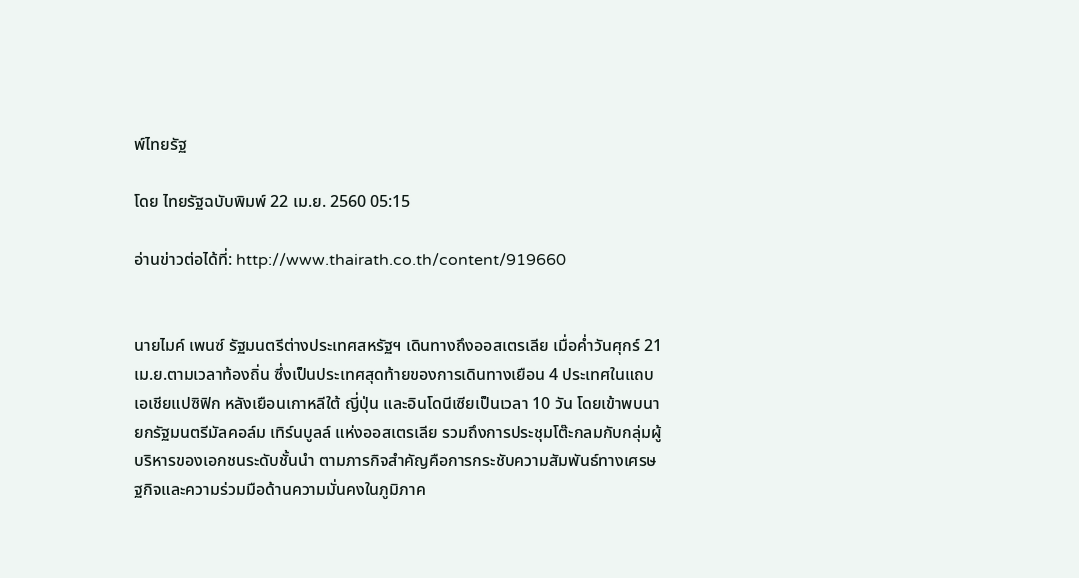พ์ไทยรัฐ

โดย ไทยรัฐฉบับพิมพ์ 22 เม.ย. 2560 05:15

อ่านข่าวต่อได้ที่: http://www.thairath.co.th/content/919660


นายไมค์ เพนซ์ รัฐมนตรีต่างประเทศสหรัฐฯ เดินทางถึงออสเตรเลีย เมื่อค่ำวันศุกร์ 21 เม.ย.ตามเวลาท้องถิ่น ซึ่งเป็นประเทศสุดท้ายของการเดินทางเยือน 4 ประเทศในแถบเอเชียแปซิฟิก หลังเยือนเกาหลีใต้ ญี่ปุ่น และอินโดนีเซียเป็นเวลา 10 วัน โดยเข้าพบนายกรัฐมนตรีมัลคอล์ม เทิร์นบูลล์ แห่งออสเตรเลีย รวมถึงการประชุมโต๊ะกลมกับกลุ่มผู้บริหารของเอกชนระดับชั้นนำ ตามภารกิจสำคัญคือการกระชับความสัมพันธ์ทางเศรษฐกิจและความร่วมมือด้านความมั่นคงในภูมิภาค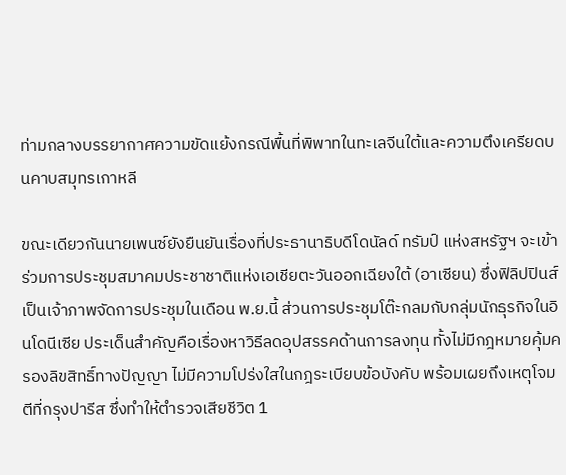ท่ามกลางบรรยากาศความขัดแย้งกรณีพื้นที่พิพาทในทะเลจีนใต้และความตึงเครียดบนคาบสมุทรเกาหลี

ขณะเดียวกันนายเพนซ์ยังยืนยันเรื่องที่ประธานาธิบดีโดนัลด์ ทรัมป์ แห่งสหรัฐฯ จะเข้าร่วมการประชุมสมาคมประชาชาติแห่งเอเชียตะวันออกเฉียงใต้ (อาเซียน) ซึ่งฟิลิปปินส์เป็นเจ้าภาพจัดการประชุมในเดือน พ.ย.นี้ ส่วนการประชุมโต๊ะกลมกับกลุ่มนักธุรกิจในอินโดนีเซีย ประเด็นสำคัญคือเรื่องหาวิธีลดอุปสรรคด้านการลงทุน ทั้งไม่มีกฎหมายคุ้มครองลิขสิทธิ์ทางปัญญา ไม่มีความโปร่งใสในกฎระเบียบข้อบังคับ พร้อมเผยถึงเหตุโจมตีที่กรุงปารีส ซึ่งทำให้ตำรวจเสียชีวิต 1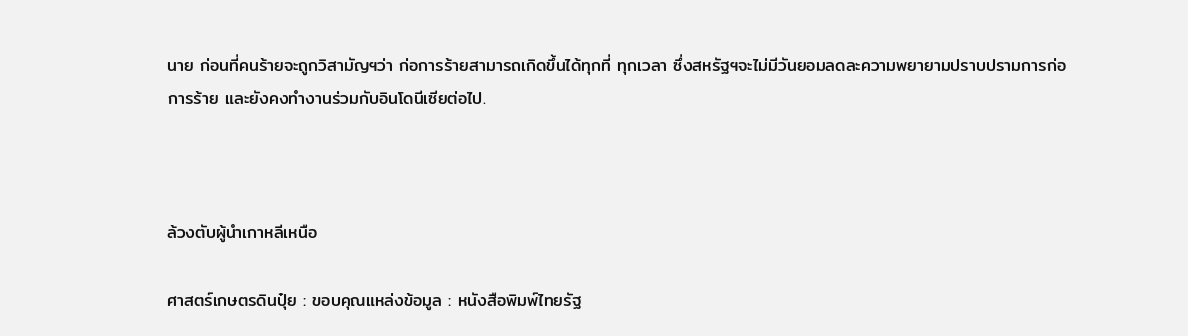นาย ก่อนที่คนร้ายจะถูกวิสามัญฯว่า ก่อการร้ายสามารถเกิดขึ้นได้ทุกที่ ทุกเวลา ซึ่งสหรัฐฯจะไม่มีวันยอมลดละความพยายามปราบปรามการก่อการร้าย และยังคงทำงานร่วมกับอินโดนีเซียต่อไป.



ล้วงตับผู้นำเกาหลีเหนือ

ศาสตร์เกษตรดินปุ๋ย : ขอบคุณแหล่งข้อมูล : หนังสือพิมพ์ไทยรัฐ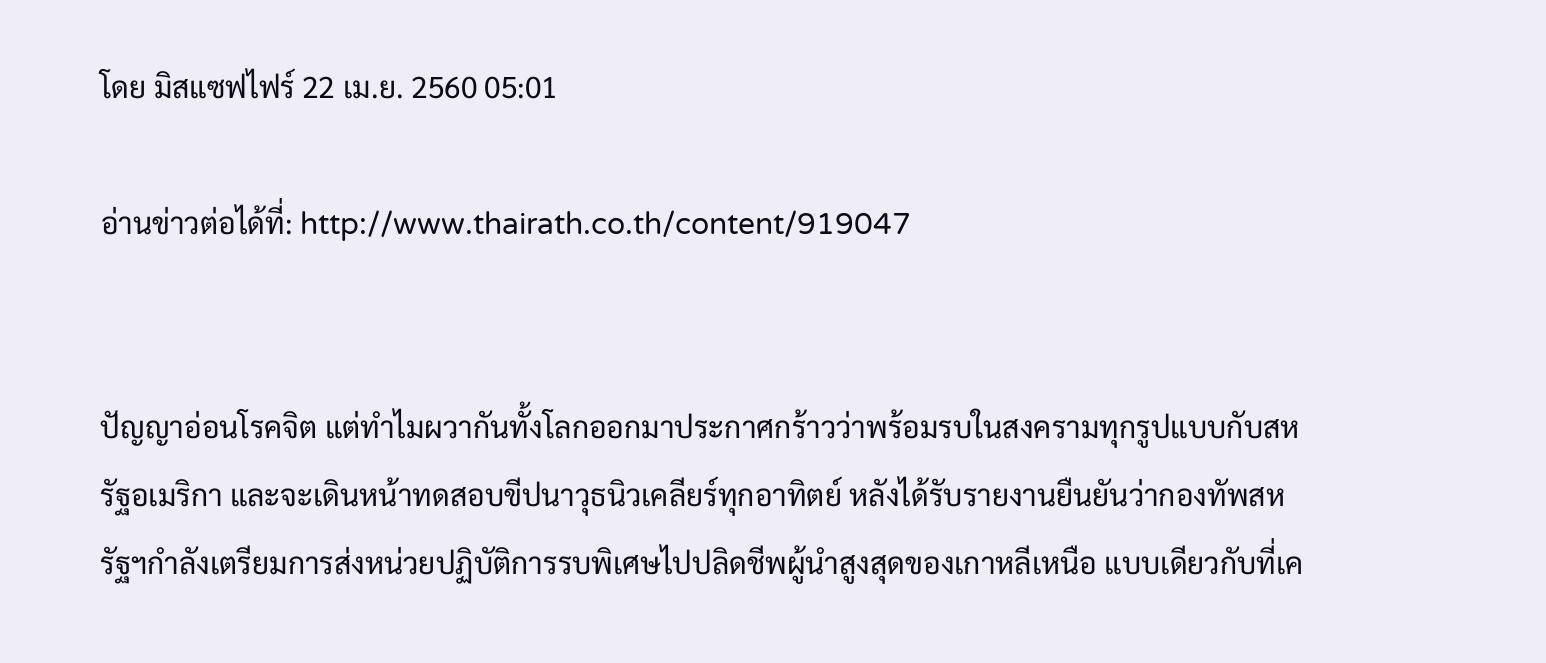โดย มิสแซฟไฟร์ 22 เม.ย. 2560 05:01

อ่านข่าวต่อได้ที่: http://www.thairath.co.th/content/919047


ปัญญาอ่อนโรคจิต แต่ทำไมผวากันทั้งโลกออกมาประกาศกร้าวว่าพร้อมรบในสงครามทุกรูปแบบกับสหรัฐอเมริกา และจะเดินหน้าทดสอบขีปนาวุธนิวเคลียร์ทุกอาทิตย์ หลังได้รับรายงานยืนยันว่ากองทัพสหรัฐฯกำลังเตรียมการส่งหน่วยปฏิบัติการรบพิเศษไปปลิดชีพผู้นำสูงสุดของเกาหลีเหนือ แบบเดียวกับที่เค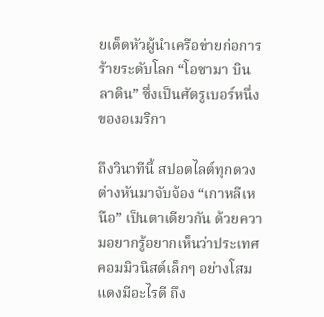ยเด็ดหัวผู้นำเครือข่ายก่อการร้ายระดับโลก “โอซามา บิน ลาดิน” ซึ่งเป็นศัตรูเบอร์หนึ่งของอเมริกา

ถึงวินาทีนี้ สปอตไลต์ทุกดวงต่างหันมาจับจ้อง “เกาหลีเหนือ” เป็นตาเดียวกัน ด้วยความอยากรู้อยากเห็นว่าประเทศคอมมิวนิสต์เล็กๆ อย่างโสมแดงมีอะไรดี ถึง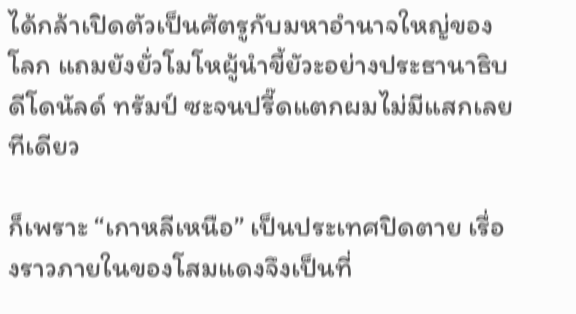ได้กล้าเปิดตัวเป็นศัตรูกับมหาอำนาจใหญ่ของโลก แถมยังยั่วโมโหผู้นำขี้ยัวะอย่างประธานาธิบดีโดนัลด์ ทรัมป์ ซะจนปรี๊ดแตกผมไม่มีแสกเลยทีเดียว

ก็เพราะ “เกาหลีเหนือ” เป็นประเทศปิดตาย เรื่องราวภายในของโสมแดงจึงเป็นที่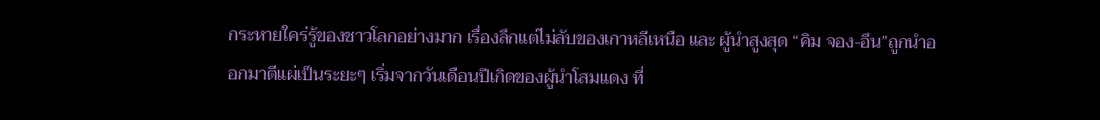กระหายใคร่รู้ของชาวโลกอย่างมาก เรื่องลึกแต่ไม่ลับของเกาหลีเหนือ และ ผู้นำสูงสุด “คิม จอง-อึน”ถูกนำออกมาตีแผ่เป็นระยะๆ เริ่มจากวันเดือนปีเกิดของผู้นำโสมแดง ที่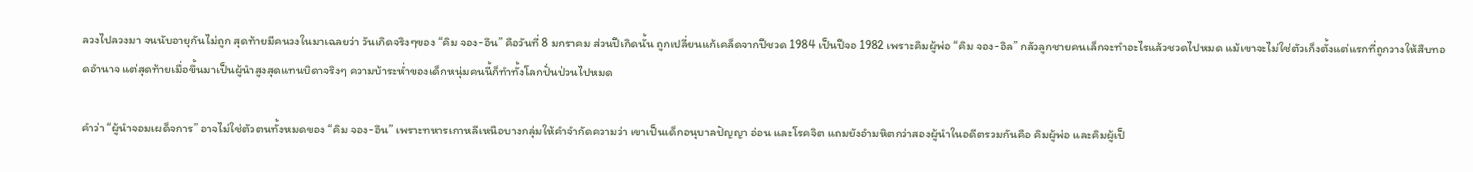ลวงไปลวงมา จนนับอายุกันไม่ถูก สุดท้ายมีคนวงในมาเฉลยว่า วันเกิดจริงๆของ “คิม จอง-อึน” คือวันที่ 8 มกราคม ส่วนปีเกิดนั้น ถูกเปลี่ยนแก้เคล็ดจากปีชวด 1984 เป็นปีจอ 1982 เพราะคิมผู้พ่อ “คิม จอง-อิล” กลัวลูกชายคนเล็กจะทำอะไรแล้วชวดไปหมด แม้เขาจะไม่ใช่ตัวเก็งตั้งแต่แรกที่ถูกวางให้สืบทอดอำนาจ แต่สุดท้ายเมื่อขึ้นมาเป็นผู้นำสูงสุดแทนบิดาจริงๆ ความบ้าระห่ำของเด็กหนุ่มคนนี้ก็ทำทั้งโลกปั่นป่วนไปหมด

คำว่า “ผู้นำจอมเผด็จการ” อาจไม่ใช่ตัวตนทั้งหมดของ “คิม จอง-อึน” เพราะทหารเกาหลีเหนือบางกลุ่มให้คำจำกัดความว่า เขาเป็นเด็กอนุบาลปัญญา อ่อน และโรคจิต แถมยังอำมหิตกว่าสองผู้นำในอดีตรวมกันคือ คิมผู้พ่อ และคิมผู้เป็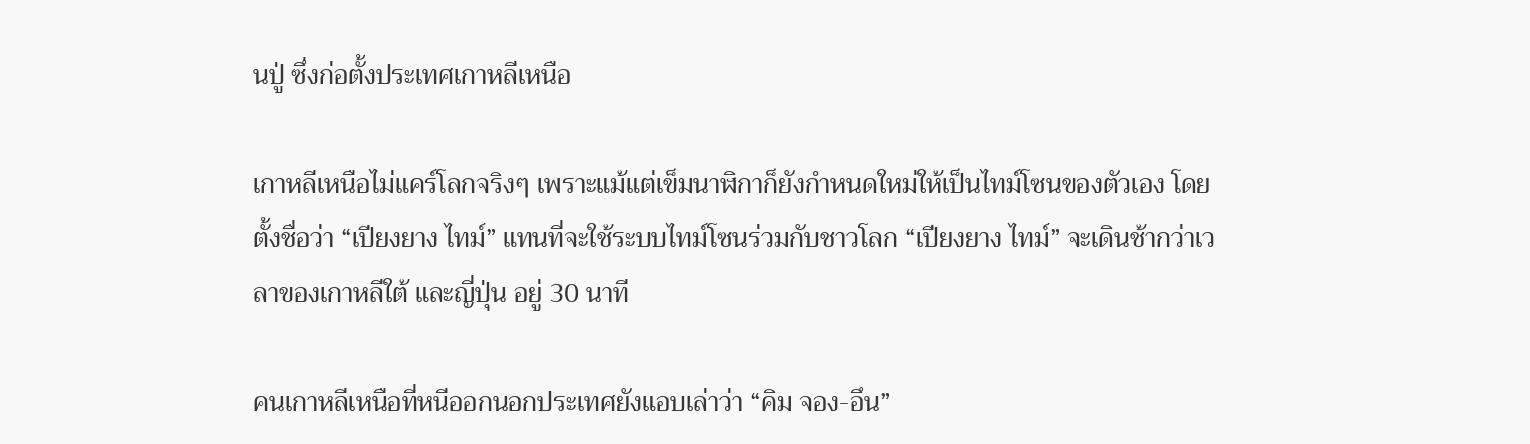นปู่ ซึ่งก่อตั้งประเทศเกาหลีเหนือ

เกาหลีเหนือไม่แคร์โลกจริงๆ เพราะแม้แต่เข็มนาฬิกาก็ยังกำหนดใหม่ให้เป็นไทม์โซนของตัวเอง โดยตั้งชื่อว่า “เปียงยาง ไทม์” แทนที่จะใช้ระบบไทม์โซนร่วมกับชาวโลก “เปียงยาง ไทม์” จะเดินช้ากว่าเวลาของเกาหลีใต้ และญี่ปุ่น อยู่ 30 นาที

คนเกาหลีเหนือที่หนีออกนอกประเทศยังแอบเล่าว่า “คิม จอง-อึน”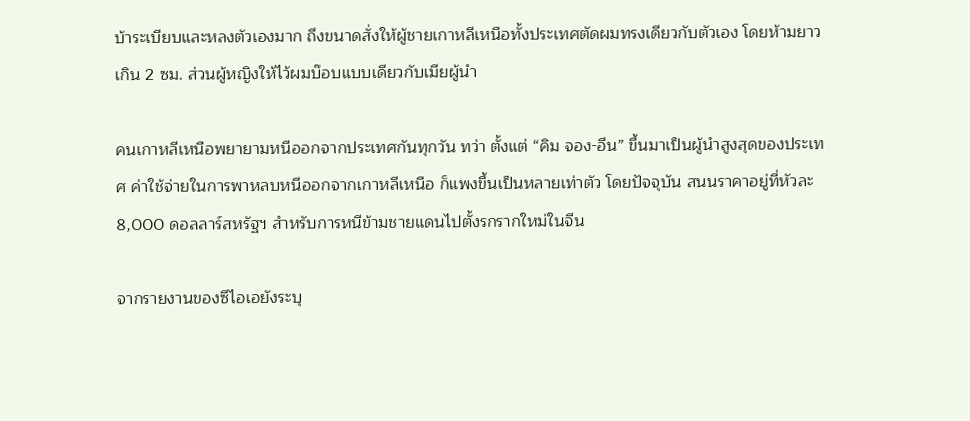บ้าระเบียบและหลงตัวเองมาก ถึงขนาดสั่งให้ผู้ชายเกาหลีเหนือทั้งประเทศตัดผมทรงเดียวกับตัวเอง โดยห้ามยาวเกิน 2 ซม. ส่วนผู้หญิงให้ไว้ผมบ๊อบแบบเดียวกับเมียผู้นำ

คนเกาหลีเหนือพยายามหนีออกจากประเทศกันทุกวัน ทว่า ตั้งแต่ “คิม จอง-อึน” ขึ้นมาเป็นผู้นำสูงสุดของประเทศ ค่าใช้จ่ายในการพาหลบหนีออกจากเกาหลีเหนือ ก็แพงขึ้นเป็นหลายเท่าตัว โดยปัจจุบัน สนนราคาอยู่ที่หัวละ 8,000 ดอลลาร์สหรัฐฯ สำหรับการหนีข้ามชายแดนไปตั้งรกรากใหม่ในจีน

จากรายงานของซีไอเอยังระบุ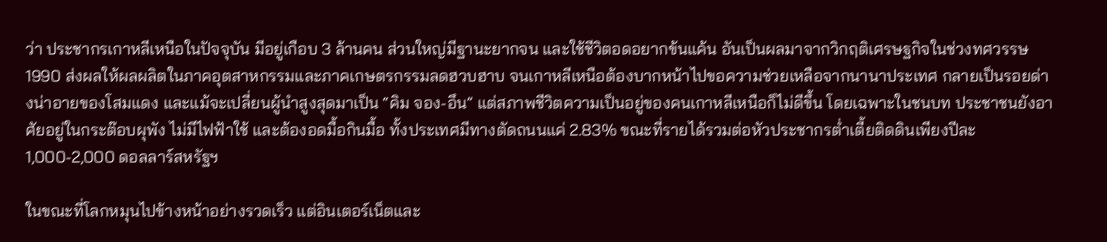ว่า ประชากรเกาหลีเหนือในปัจจุบัน มีอยู่เกือบ 3 ล้านคน ส่วนใหญ่มีฐานะยากจน และใช้ชีวิตอดอยากข้นแค้น อันเป็นผลมาจากวิกฤติเศรษฐกิจในช่วงทศวรรษ 1990 ส่งผลให้ผลผลิตในภาคอุตสาหกรรมและภาคเกษตรกรรมลดฮวบฮาบ จนเกาหลีเหนือต้องบากหน้าไปขอความช่วยเหลือจากนานาประเทศ กลายเป็นรอยด่างน่าอายของโสมแดง และแม้จะเปลี่ยนผู้นำสูงสุดมาเป็น “คิม จอง-อึน” แต่สภาพชีวิตความเป็นอยู่ของคนเกาหลีเหนือก็ไม่ดีขึ้น โดยเฉพาะในชนบท ประชาชนยังอาศัยอยู่ในกระต๊อบผุพัง ไม่มีไฟฟ้าใช้ และต้องอดมื้อกินมื้อ ทั้งประเทศมีทางตัดถนนแค่ 2.83% ขณะที่รายได้รวมต่อหัวประชากรต่ำเตี้ยติดดินเพียงปีละ 1,000-2,000 ดอลลาร์สหรัฐฯ

ในขณะที่โลกหมุนไปข้างหน้าอย่างรวดเร็ว แต่อินเตอร์เน็ตและ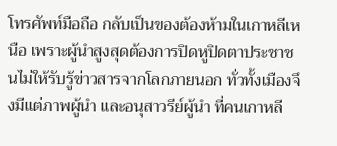โทรศัพท์มือถือ กลับเป็นของต้องห้ามในเกาหลีเหนือ เพราะผู้นำสูงสุดต้องการปิดหูปิดตาประชาชนไม่ให้รับรู้ข่าวสารจากโลกภายนอก ทั่วทั้งเมืองจึงมีแต่ภาพผู้นำ และอนุสาวรีย์ผู้นำ ที่คนเกาหลี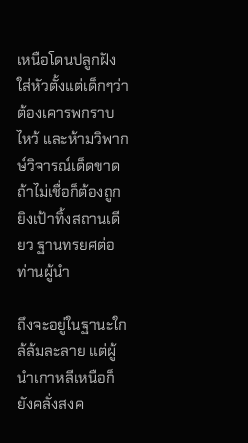เหนือโดนปลูกฝังใส่หัวตั้งแต่เด็กๆว่าต้องเคารพกราบไหว้ และห้ามวิพากษ์วิจารณ์เด็ดขาด ถ้าไม่เชื่อก็ต้องถูกยิงเป้าทิ้งสถานเดียว ฐานทรยศต่อท่านผู้นำ

ถึงจะอยู่ในฐานะใกล้ล้มละลาย แต่ผู้นำเกาหลีเหนือก็ยังคลั่งสงค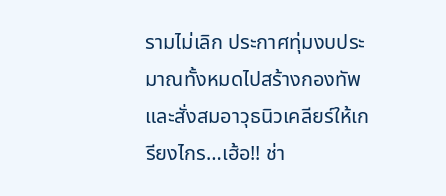รามไม่เลิก ประกาศทุ่มงบประมาณทั้งหมดไปสร้างกองทัพ และสั่งสมอาวุธนิวเคลียร์ให้เกรียงไกร…เฮ้อ!! ช่า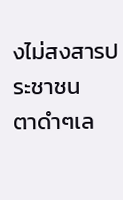งไม่สงสารประชาชน
ตาดำๆเล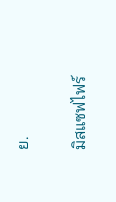ย.

มิสแซฟไฟร์